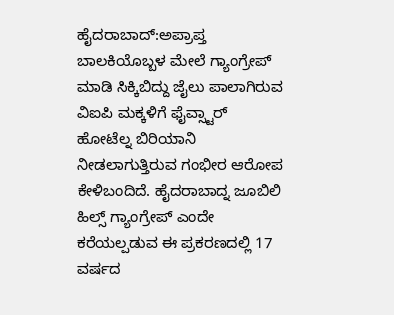ಹೈದರಾಬಾದ್:ಅಪ್ರಾಪ್ತ ಬಾಲಕಿಯೊಬ್ಬಳ ಮೇಲೆ ಗ್ಯಾಂಗ್ರೇಪ್ ಮಾಡಿ ಸಿಕ್ಕಿಬಿದ್ದು ಜೈಲು ಪಾಲಾಗಿರುವ ವಿಐಪಿ ಮಕ್ಕಳಿಗೆ ಫೈವ್ಸ್ಟಾರ್ ಹೋಟೆಲ್ನ ಬಿರಿಯಾನಿ ನೀಡಲಾಗುತ್ತಿರುವ ಗಂಭೀರ ಆರೋಪ ಕೇಳಿಬಂದಿದೆ. ಹೈದರಾಬಾದ್ನ ಜೂಬಿಲಿ ಹಿಲ್ಸ್‌ ಗ್ಯಾಂಗ್ರೇಪ್ ಎಂದೇ ಕರೆಯಲ್ಪಡುವ ಈ ಪ್ರಕರಣದಲ್ಲಿ 17 ವರ್ಷದ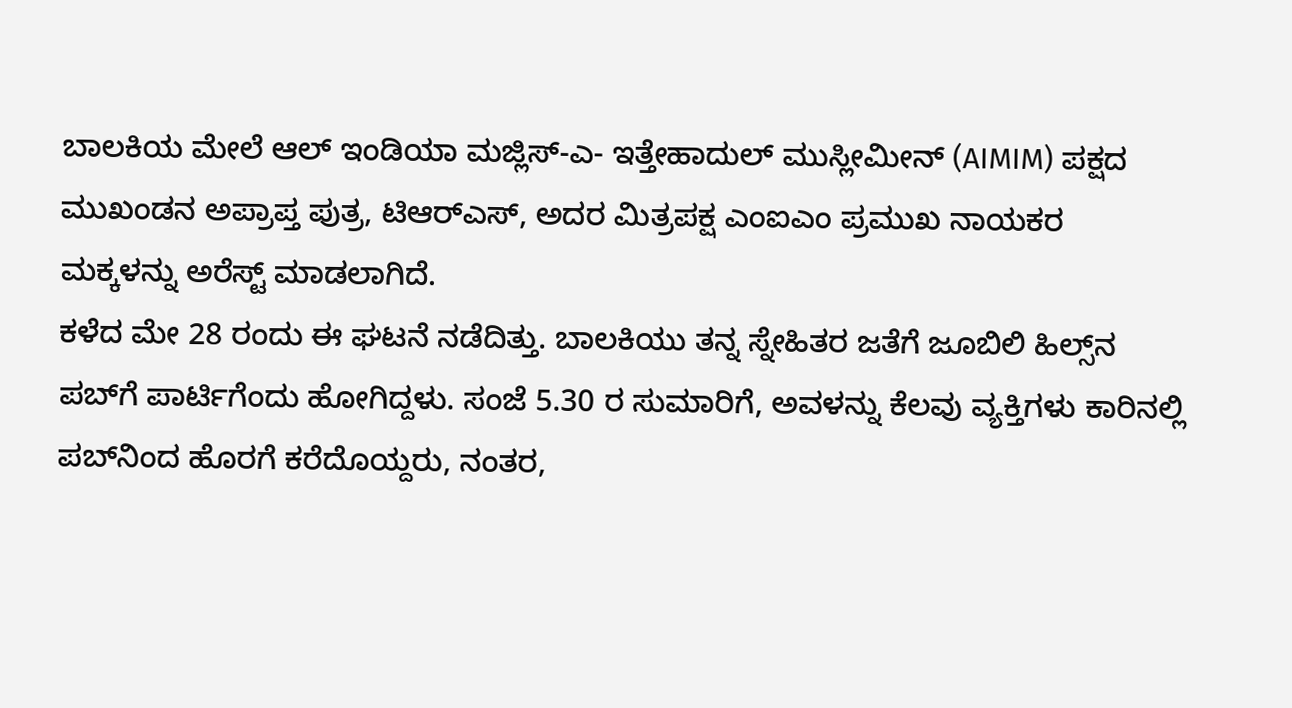ಬಾಲಕಿಯ ಮೇಲೆ ಆಲ್ ಇಂಡಿಯಾ ಮಜ್ಲಿಸ್-ಎ- ಇತ್ತೇಹಾದುಲ್ ಮುಸ್ಲೀಮೀನ್ (AIMIM) ಪಕ್ಷದ ಮುಖಂಡನ ಅಪ್ರಾಪ್ತ ಪುತ್ರ, ಟಿಆರ್‌ಎಸ್, ಅದರ ಮಿತ್ರಪಕ್ಷ ಎಂಐಎಂ ಪ್ರಮುಖ ನಾಯಕರ ಮಕ್ಕಳನ್ನು ಅರೆಸ್ಟ್ ಮಾಡಲಾಗಿದೆ.
ಕಳೆದ ಮೇ 28 ರಂದು ಈ ಘಟನೆ ನಡೆದಿತ್ತು. ಬಾಲಕಿಯು ತನ್ನ ಸ್ನೇಹಿತರ ಜತೆಗೆ ಜೂಬಿಲಿ ಹಿಲ್ಸ್‌ನ ಪಬ್‌ಗೆ ಪಾರ್ಟಿಗೆಂದು ಹೋಗಿದ್ದಳು. ಸಂಜೆ 5.30 ರ ಸುಮಾರಿಗೆ, ಅವಳನ್ನು ಕೆಲವು ವ್ಯಕ್ತಿಗಳು ಕಾರಿನಲ್ಲಿ ಪಬ್‌ನಿಂದ ಹೊರಗೆ ಕರೆದೊಯ್ದರು, ನಂತರ,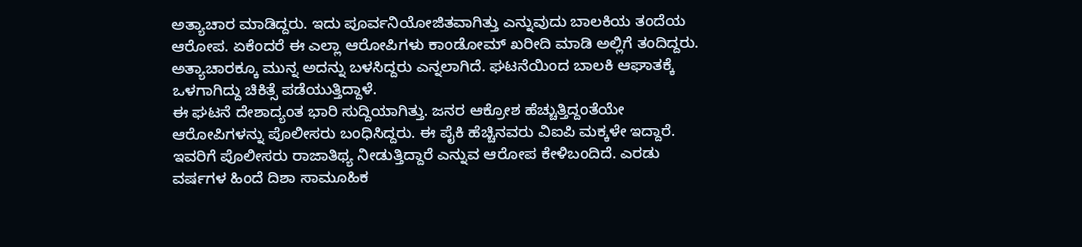ಅತ್ಯಾಚಾರ ಮಾಡಿದ್ದರು. ಇದು ಪೂರ್ವನಿಯೋಜಿತವಾಗಿತ್ತು ಎನ್ನುವುದು ಬಾಲಕಿಯ ತಂದೆಯ ಆರೋಪ. ಏಕೆಂದರೆ ಈ ಎಲ್ಲಾ ಆರೋಪಿಗಳು ಕಾಂಡೋಮ್ ಖರೀದಿ ಮಾಡಿ ಅಲ್ಲಿಗೆ ತಂದಿದ್ದರು. ಅತ್ಯಾಚಾರಕ್ಕೂ ಮುನ್ನ ಅದನ್ನು ಬಳಸಿದ್ದರು ಎನ್ನಲಾಗಿದೆ. ಘಟನೆಯಿಂದ ಬಾಲಕಿ ಆಘಾತಕ್ಕೆ ಒಳಗಾಗಿದ್ದು ಚಿಕಿತ್ಸೆ ಪಡೆಯುತ್ತಿದ್ದಾಳೆ.
ಈ ಘಟನೆ ದೇಶಾದ್ಯಂತ ಭಾರಿ ಸುದ್ದಿಯಾಗಿತ್ತು. ಜನರ ಆಕ್ರೋಶ ಹೆಚ್ಚುತ್ತಿದ್ದಂತೆಯೇ ಆರೋಪಿಗಳನ್ನು ಪೊಲೀಸರು ಬಂಧಿಸಿದ್ದರು. ಈ ಪೈಕಿ ಹೆಚ್ಚಿನವರು ವಿಐಪಿ ಮಕ್ಕಳೇ ಇದ್ದಾರೆ. ಇವರಿಗೆ ಪೊಲೀಸರು ರಾಜಾತಿಥ್ಯ ನೀಡುತ್ತಿದ್ದಾರೆ ಎನ್ನುವ ಆರೋಪ ಕೇಳಿಬಂದಿದೆ. ಎರಡು ವರ್ಷಗಳ ಹಿಂದೆ ದಿಶಾ ಸಾಮೂಹಿಕ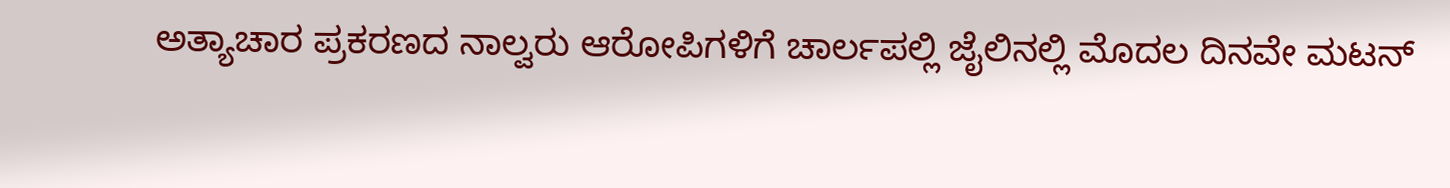ಅತ್ಯಾಚಾರ ಪ್ರಕರಣದ ನಾಲ್ವರು ಆರೋಪಿಗಳಿಗೆ ಚಾರ್ಲಪಲ್ಲಿ ಜೈಲಿನಲ್ಲಿ ಮೊದಲ ದಿನವೇ ಮಟನ್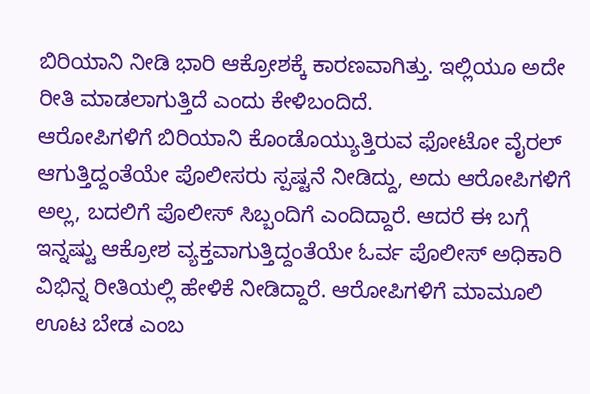ಬಿರಿಯಾನಿ ನೀಡಿ ಭಾರಿ ಆಕ್ರೋಶಕ್ಕೆ ಕಾರಣವಾಗಿತ್ತು. ಇಲ್ಲಿಯೂ ಅದೇ ರೀತಿ ಮಾಡಲಾಗುತ್ತಿದೆ ಎಂದು ಕೇಳಿಬಂದಿದೆ.
ಆರೋಪಿಗಳಿಗೆ ಬಿರಿಯಾನಿ ಕೊಂಡೊಯ್ಯುತ್ತಿರುವ ಫೋಟೋ ವೈರಲ್ ಆಗುತ್ತಿದ್ದಂತೆಯೇ ಪೊಲೀಸರು ಸ್ಪಷ್ಟನೆ ನೀಡಿದ್ದು, ಅದು ಆರೋಪಿಗಳಿಗೆ ಅಲ್ಲ, ಬದಲಿಗೆ ಪೊಲೀಸ್ ಸಿಬ್ಬಂದಿಗೆ ಎಂದಿದ್ದಾರೆ. ಆದರೆ ಈ ಬಗ್ಗೆ ಇನ್ನಷ್ಟು ಆಕ್ರೋಶ ವ್ಯಕ್ತವಾಗುತ್ತಿದ್ದಂತೆಯೇ ಓರ್ವ ಪೊಲೀಸ್ ಅಧಿಕಾರಿ ವಿಭಿನ್ನ ರೀತಿಯಲ್ಲಿ ಹೇಳಿಕೆ ನೀಡಿದ್ದಾರೆ. ಆರೋಪಿಗಳಿಗೆ ಮಾಮೂಲಿ ಊಟ ಬೇಡ ಎಂಬ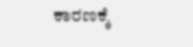ಕಾರಣಕ್ಕೆ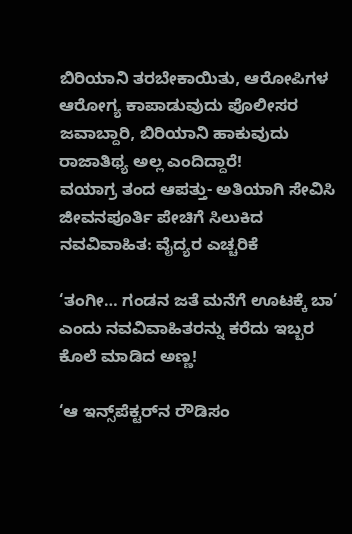ಬಿರಿಯಾನಿ ತರಬೇಕಾಯಿತು, ಆರೋಪಿಗಳ ಆರೋಗ್ಯ ಕಾಪಾಡುವುದು ಪೊಲೀಸರ ಜವಾಬ್ದಾರಿ, ಬಿರಿಯಾನಿ ಹಾಕುವುದು ರಾಜಾತಿಥ್ಯ ಅಲ್ಲ ಎಂದಿದ್ದಾರೆ!
ವಯಾಗ್ರ ತಂದ ಆಪತ್ತು- ಅತಿಯಾಗಿ ಸೇವಿಸಿ ಜೀವನಪೂರ್ತಿ ಪೇಚಿಗೆ ಸಿಲುಕಿದ ನವವಿವಾಹಿತ: ವೈದ್ಯರ ಎಚ್ಚರಿಕೆ

‘ತಂಗೀ… ಗಂಡನ ಜತೆ ಮನೆಗೆ ಊಟಕ್ಕೆ ಬಾ’ ಎಂದು ನವವಿವಾಹಿತರನ್ನು ಕರೆದು ಇಬ್ಬರ ಕೊಲೆ ಮಾಡಿದ ಅಣ್ಣ!

‘ಆ ಇನ್ಸ್‌ಪೆಕ್ಟರ್‌ನ ರೌಡಿಸಂ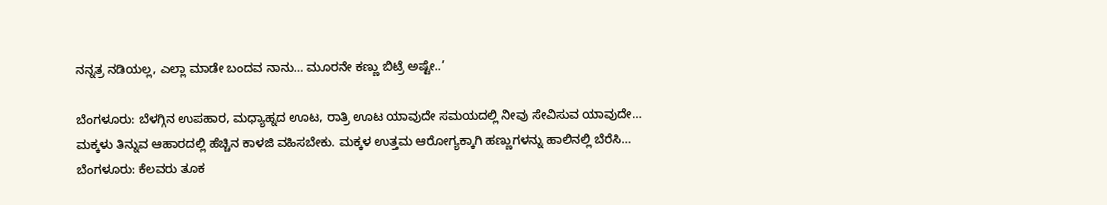ನನ್ನತ್ರ ನಡಿಯಲ್ಲ, ಎಲ್ಲಾ ಮಾಡೇ ಬಂದವ ನಾನು… ಮೂರನೇ ಕಣ್ಣು ಬಿಟ್ರೆ ಅಷ್ಟೇ..’

ಬೆಂಗಳೂರು: ಬೆಳಗ್ಗಿನ ಉಪಹಾರ, ಮಧ್ಯಾಹ್ನದ ಊಟ, ರಾತ್ರಿ ಊಟ ಯಾವುದೇ ಸಮಯದಲ್ಲಿ ನೀವು ಸೇವಿಸುವ ಯಾವುದೇ…
ಮಕ್ಕಳು ತಿನ್ನುವ ಆಹಾರದಲ್ಲಿ ಹೆಚ್ಚಿನ ಕಾಳಜಿ ವಹಿಸಬೇಕು. ಮಕ್ಕಳ ಉತ್ತಮ ಆರೋಗ್ಯಕ್ಕಾಗಿ ಹಣ್ಣುಗಳನ್ನು ಹಾಲಿನಲ್ಲಿ ಬೆರೆಸಿ…
ಬೆಂಗಳೂರು: ಕೆಲವರು ತೂಕ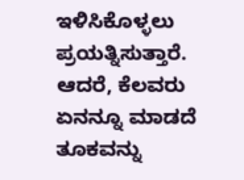ಇಳಿಸಿಕೊಳ್ಳಲು ಪ್ರಯತ್ನಿಸುತ್ತಾರೆ. ಆದರೆ, ಕೆಲವರು ಏನನ್ನೂ ಮಾಡದೆ ತೂಕವನ್ನು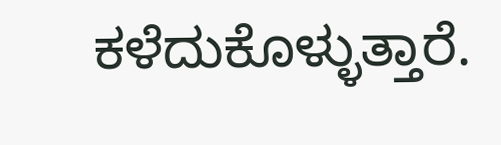ಕಳೆದುಕೊಳ್ಳುತ್ತಾರೆ.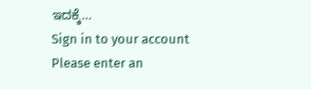ಇದಕ್ಕೆ…
Sign in to your account
Please enter an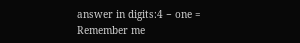answer in digits:4 − one =
Remember me